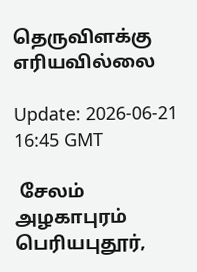தெருவிளக்கு எரியவில்லை

Update: 2026-06-21 16:45 GMT

 சேலம் அழகாபுரம் பெரியபுதூர்,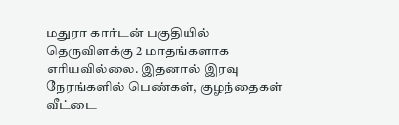மதுரா கார்டன் பகுதியில் தெருவிளக்கு 2 மாதங்களாக எரியவில்லை. இதனால் இரவு நேரங்களில் பெண்கள், குழந்தைகள் வீட்டை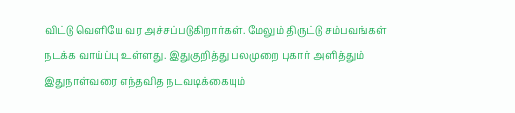விட்டு வெளியே வர அச்சப்படுகிறார்கள். மேலும் திருட்டு சம்பவங்கள் நடக்க வாய்ப்பு உள்ளது. இதுகுறித்து பலமுறை புகார் அளித்தும் இதுநாள்வரை எந்தவித நடவடிக்கையும்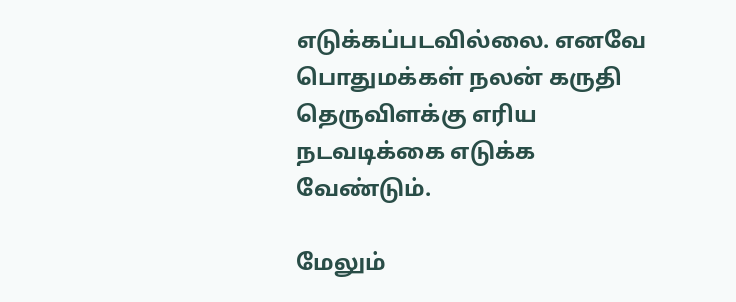எடுக்கப்படவில்லை. எனவே பொதுமக்கள் நலன் கருதி தெருவிளக்கு எரிய நடவடிக்கை எடுக்க வேண்டும்.

மேலும்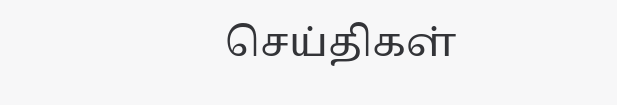செய்திகள்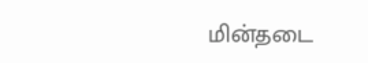மின்தடை